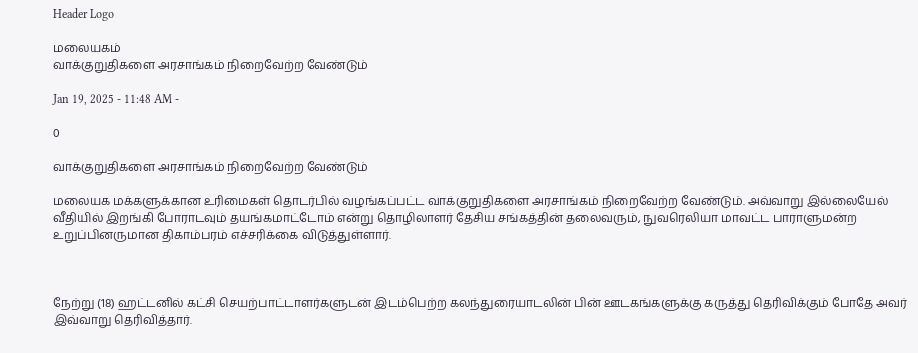Header Logo

மலையகம்
வாக்குறுதிகளை அரசாங்கம் நிறைவேற்ற வேண்டும்

Jan 19, 2025 - 11:48 AM -

0

வாக்குறுதிகளை அரசாங்கம் நிறைவேற்ற வேண்டும்

மலையக மக்களுக்கான உரிமைகள் தொடர்பில் வழங்கப்பட்ட வாக்குறுதிகளை அரசாங்கம் நிறைவேற்ற வேண்டும். அவ்வாறு இல்லையேல் வீதியில் இறங்கி போராடவும் தயங்கமாட்டோம் என்று தொழிலாளர் தேசிய சங்கத்தின் தலைவரும், நுவரெலியா மாவட்ட பாராளுமன்ற உறுப்பினருமான திகாம்பரம் எச்சரிக்கை விடுத்துள்ளார்.



நேற்று (18) ஹட்டனில் கட்சி செயற்பாட்டாளர்களுடன் இடம்பெற்ற கலந்துரையாடலின் பின் ஊடகங்களுக்கு கருத்து தெரிவிக்கும் போதே அவர் இவ்வாறு தெரிவித்தார்.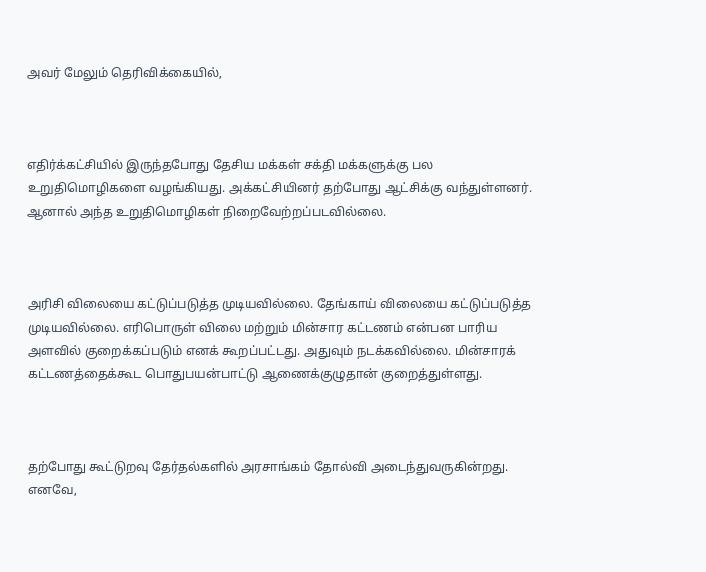அவர் மேலும் தெரிவிக்கையில்,



எதிர்க்கட்சியில் இருந்தபோது தேசிய மக்கள் சக்தி மக்களுக்கு பல உறுதிமொழிகளை வழங்கியது. அக்கட்சியினர் தற்போது ஆட்சிக்கு வந்துள்ளனர். ஆனால் அந்த உறுதிமொழிகள் நிறைவேற்றப்படவில்லை.



அரிசி விலையை கட்டுப்படுத்த முடியவில்லை. தேங்காய் விலையை கட்டுப்படுத்த முடியவில்லை. எரிபொருள் விலை மற்றும் மின்சார கட்டணம் என்பன பாரிய அளவில் குறைக்கப்படும் எனக் கூறப்பட்டது. அதுவும் நடக்கவில்லை. மின்சாரக் கட்டணத்தைக்கூட பொதுபயன்பாட்டு ஆணைக்குழுதான் குறைத்துள்ளது.



தற்போது கூட்டுறவு தேர்தல்களில் அரசாங்கம் தோல்வி அடைந்துவருகின்றது. எனவே,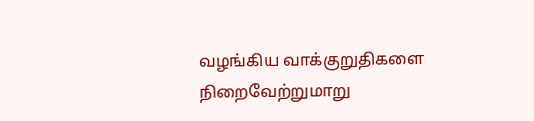வழங்கிய வாக்குறுதிகளை நிறைவேற்றுமாறு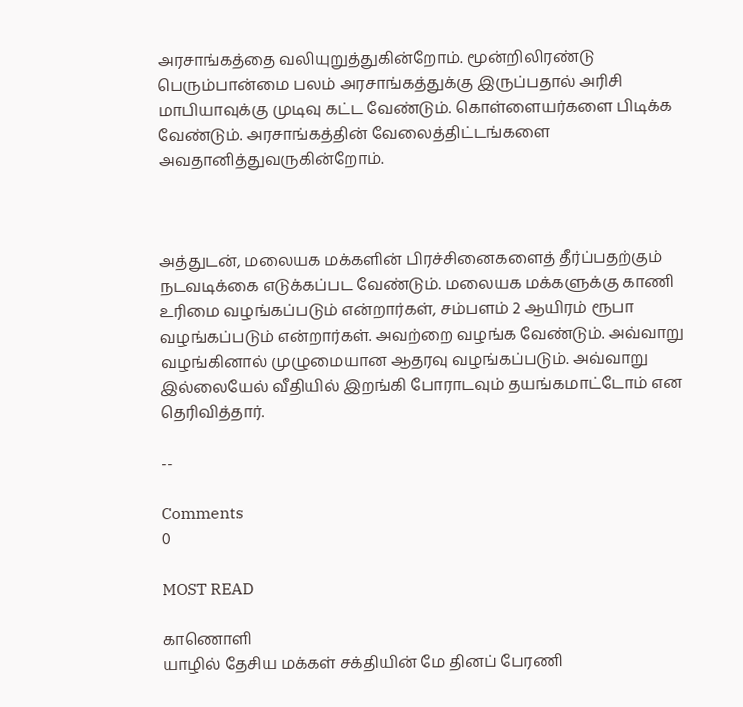அரசாங்கத்தை வலியுறுத்துகின்றோம். மூன்றிலிரண்டு பெரும்பான்மை பலம் அரசாங்கத்துக்கு இருப்பதால் அரிசி மாபியாவுக்கு முடிவு கட்ட வேண்டும். கொள்ளையர்களை பிடிக்க வேண்டும். அரசாங்கத்தின் வேலைத்திட்டங்களை அவதானித்துவருகின்றோம்.



அத்துடன், மலையக மக்களின் பிரச்சினைகளைத் தீர்ப்பதற்கும் நடவடிக்கை எடுக்கப்பட வேண்டும். மலையக மக்களுக்கு காணி உரிமை வழங்கப்படும் என்றார்கள், சம்பளம் 2 ஆயிரம் ரூபா வழங்கப்படும் என்றார்கள். அவற்றை வழங்க வேண்டும். அவ்வாறு வழங்கினால் முழுமையான ஆதரவு வழங்கப்படும். அவ்வாறு இல்லையேல் வீதியில் இறங்கி போராடவும் தயங்கமாட்டோம் என தெரிவித்தார்.

--

Comments
0

MOST READ

காணொளி
யாழில் தேசிய மக்கள் சக்தியின் மே தினப் பேரணி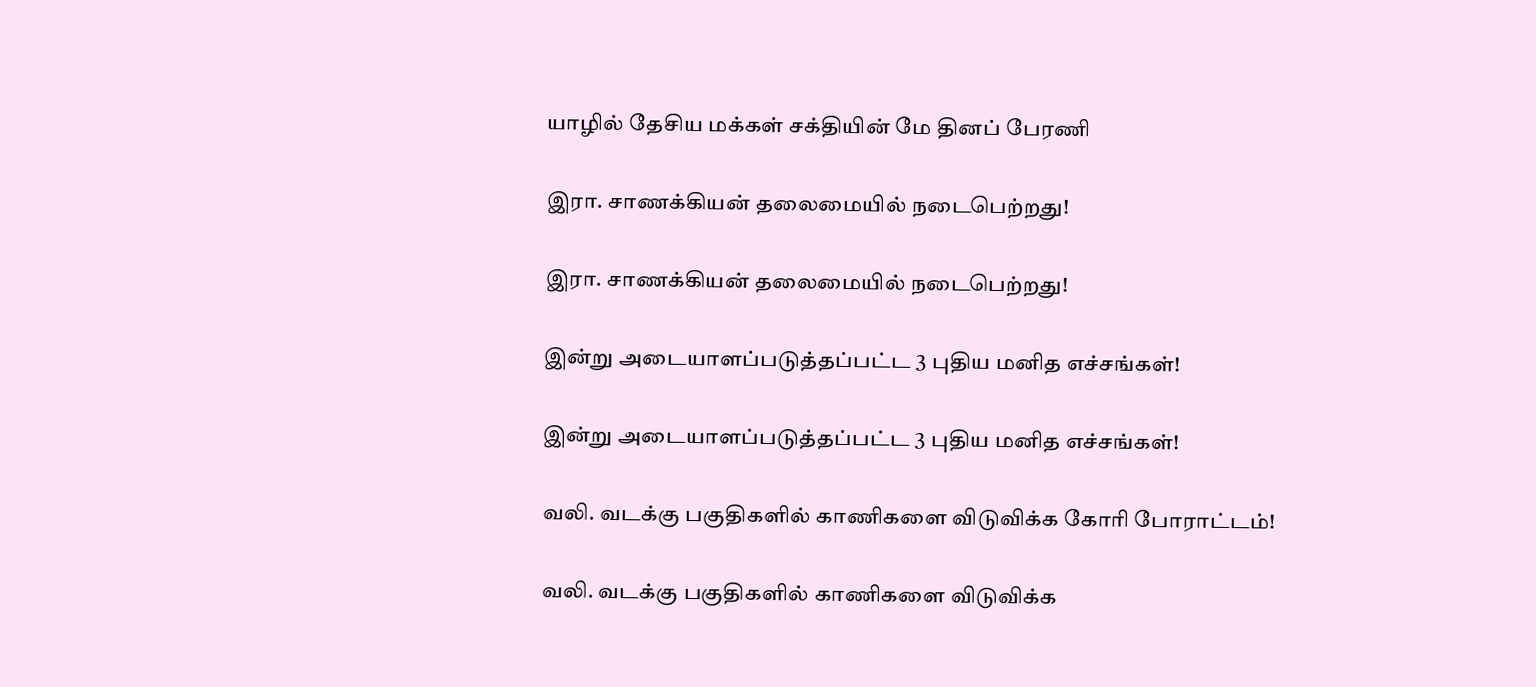யாழில் தேசிய மக்கள் சக்தியின் மே தினப் பேரணி

இரா. சாணக்கியன் தலைமையில் நடைபெற்றது!

இரா. சாணக்கியன் தலைமையில் நடைபெற்றது!

இன்று அடையாளப்படுத்தப்பட்ட 3 புதிய மனித எச்சங்கள்!

இன்று அடையாளப்படுத்தப்பட்ட 3 புதிய மனித எச்சங்கள்!

வலி. வடக்கு பகுதிகளில் காணிகளை விடுவிக்க கோரி போராட்டம்!

வலி. வடக்கு பகுதிகளில் காணிகளை விடுவிக்க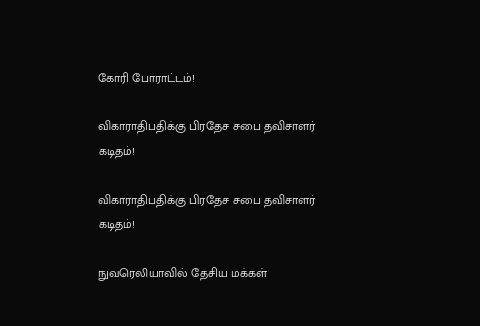கோரி போராட்டம்!

விகாராதிபதிக்கு பிரதேச சபை தவிசாளர் கடிதம்!

விகாராதிபதிக்கு பிரதேச சபை தவிசாளர் கடிதம்!

நுவரெலியாவில் தேசிய மக்கள்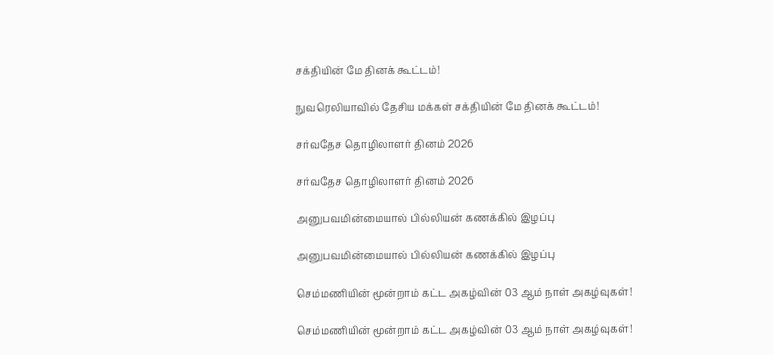சக்தியின் மே தினக் கூட்டம்!

நுவரெலியாவில் தேசிய மக்கள் சக்தியின் மே தினக் கூட்டம்!

சர்வதேச தொழிலாளர் தினம் 2026

சர்வதேச தொழிலாளர் தினம் 2026

அனுபவமின்மையால் பில்லியன் கணக்கில் இழப்பு

அனுபவமின்மையால் பில்லியன் கணக்கில் இழப்பு

செம்மணியின் மூன்றாம் கட்ட அகழ்வின் 03 ஆம் நாள் அகழ்வுகள்!

செம்மணியின் மூன்றாம் கட்ட அகழ்வின் 03 ஆம் நாள் அகழ்வுகள்!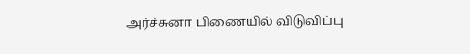அர்ச்சுனா பிணையில் விடுவிப்பு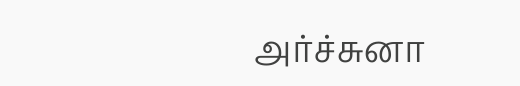அர்ச்சுனா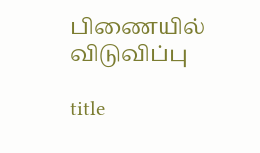பிணையில் விடுவிப்பு

title